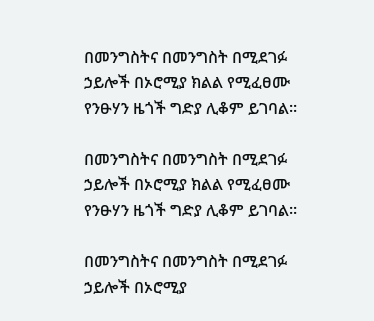በመንግስትና በመንግስት በሚደገፉ ኃይሎች በኦሮሚያ ክልል የሚፈፀሙ የንፁሃን ዜጎች ግድያ ሊቆም ይገባል፡፡

በመንግስትና በመንግስት በሚደገፉ ኃይሎች በኦሮሚያ ክልል የሚፈፀሙ የንፁሃን ዜጎች ግድያ ሊቆም ይገባል፡፡

በመንግስትና በመንግስት በሚደገፉ ኃይሎች በኦሮሚያ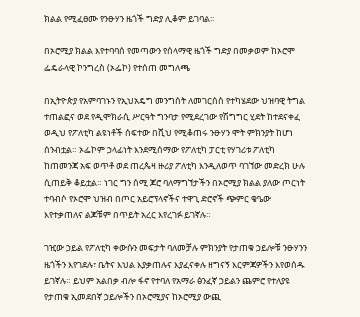ክልል የሚፈፀሙ የንፁሃን ዜጎች ግድያ ሊቆም ይገባል፡፡

በኦሮሚያ ክልል እየተባባሰ የመጣውን የሰላማዊ ዜጎች ግድያ በመቃወም ከኦሮሞ ፌዴራላዊ ኮንግረስ (ኦፌኮ) የተሰጠ መግለጫ

በኢትዮጵያ የአምባገኑን የኢህአዴግ መንግሰት ለመገርሰስ የተካሄደው ህዝባዊ ትግል ተጠልፎና ወደ የዲሞክራሲ ሥርዓት ግንባታ የሚደረገው የሽግግር ሂደት ከተደናቀፈ ወዲህ የፖለቲካ ልዩነቶች ሰፍተው በሺህ የሚቆጠሩ ንፁሃን ሞት ምክንያት ከሆነ ሰንብቷል። ኦፌኮም ኃላፊነት እንደሚሰማው የፖለቲካ ፓርቲ የሃገሪቱ ፖለቲካ ከጠመንጃ አፍ ወጥቶ ወደ ጠረጴዛ ዙሪያ ፖለቲካ እንዲለወጥ ባገኘው መድረክ ሁሉ ሲጠይቅ ቆይቷል። ነገር ግን ሰሚ ጆሮ ባለማግኘታችን በኦሮሚያ ክልል ያለው ጦርነት ተባብሶ የኦሮሞ ህዝብ በጦር አይሮፕላኖችና ተዋጊ ድሮኖች ጭምር ቄዔው እየተቃጠለና ልጆቹም በጥይት አረር እየረገፉ ይገኛሉ።

ገዢው ኃይል የፖለቲካ ቀውሱን መፍታት ባለመቻሉ ምክንያት የታጠቁ ኃይሎቹ ንፁሃንን ዜጎችን እየገደሉ፣ ቤትና እህል እያቃጠሉና እያፈናቀሉ ዘግናኝ እርምጃዎችን እየወሰዱ ይገኛሉ። ይህም አልበቃ ብሎ ፋኖ የተባለ የአማራ ፅንፈኛ ኃይልን ጨምሮ የተለያዩ የታጠቁ ኢመደበኛ ኃይሎችን በኦሮሚያና ከኦሮሚያ ውጪ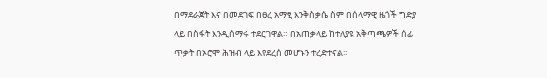በማደራጀት እና በመደገፍ በፀረ አማፂ እንቅስቃሴ ስም በሰላማዊ ዜጎች ግድያ ላይ በስፋት እንዲሰማሩ ተደርገዋል። በአጠቃላይ ከተለያዩ አቅጣጫዎች ሰፊ ጥቃት በኦሮሞ ሕዝብ ላይ እየደረሰ መሆኑን ተረድተናል፡፡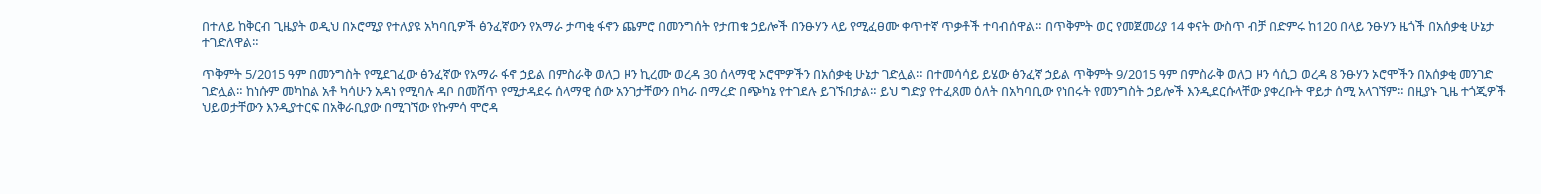በተለይ ከቅርብ ጊዜያት ወዲህ በኦሮሚያ የተለያዩ አካባቢዎች ፅንፈኛውን የአማራ ታጣቂ ፋኖን ጨምሮ በመንግሰት የታጠቁ ኃይሎች በንፁሃን ላይ የሚፈፀሙ ቀጥተኛ ጥቃቶች ተባብሰዋል። በጥቅምት ወር የመጀመሪያ 14 ቀናት ውስጥ ብቻ በድምሩ ከ120 በላይ ንፁሃን ዜጎች በአሰቃቂ ሁኔታ ተገድለዋል።

ጥቅምት 5/2015 ዓም በመንግስት የሚደገፈው ፅንፈኛው የአማራ ፋኖ ኃይል በምስራቅ ወለጋ ዞን ኪረሙ ወረዳ 30 ሰላማዊ ኦሮሞዎችን በአሰቃቂ ሁኔታ ገድሏል። በተመሳሳይ ይሄው ፅንፈኛ ኃይል ጥቅምት 9/2015 ዓም በምስራቅ ወለጋ ዞን ሳሲጋ ወረዳ 8 ንፁሃን ኦሮሞችን በአሰቃቂ መንገድ ገድሏል። ከነሱም መካከል አቶ ካሳሁን አዳነ የሚባሉ ዳቦ በመሸጥ የሚታዳደሩ ሰላማዊ ሰው አንገታቸውን በካራ በማረድ በጭካኔ የተገደሉ ይገኙበታል። ይህ ግድያ የተፈጸመ ዕለት በአካባቢው የነበሩት የመንግስት ኃይሎች እንዲደርሱላቸው ያቀረቡት ዋይታ ሰሚ አላገኘም። በዚያኑ ጊዜ ተጎጂዎች ህይወታቸውን እንዲያተርፍ በአቅራቢያው በሚገኘው የኩምሳ ሞሮዳ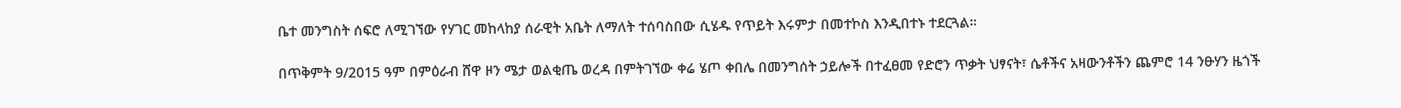ቤተ መንግስት ሰፍሮ ለሚገኘው የሃገር መከላከያ ሰራዊት አቤት ለማለት ተሰባስበው ሲሄዱ የጥይት እሩምታ በመተኮስ እንዲበተኑ ተደርጓል።

በጥቅምት 9/2015 ዓም በምዕራብ ሸዋ ዞን ሜታ ወልቂጤ ወረዳ በምትገኘው ቀሬ ሄጦ ቀበሌ በመንግሰት ኃይሎች በተፈፀመ የድሮን ጥቃት ህፃናት፣ ሴቶችና አዛውንቶችን ጨምሮ 14 ንፁሃን ዜጎች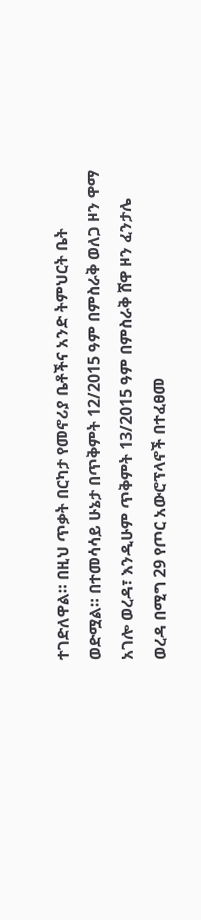ተገድለዋል። በዚህ ጥቃት በርካታ የመኖሪያ ቤቶችና አንድ ትምህርት ቤት ወድሟል። በተመሳሳይ ሁኔታ በጥቅምት 12/2015 ዓም በምስራቅ ወለጋ ዞን ዋማ አገሎ ወረዳ፣ እንዲሁም ጥቅምት 13/2015 ዓም በምስራቅ ሸዋ ዞን ፈንታሌ ወረዳ በሚግ 29 የጦር አውሮፕላኖች በተፈፀመ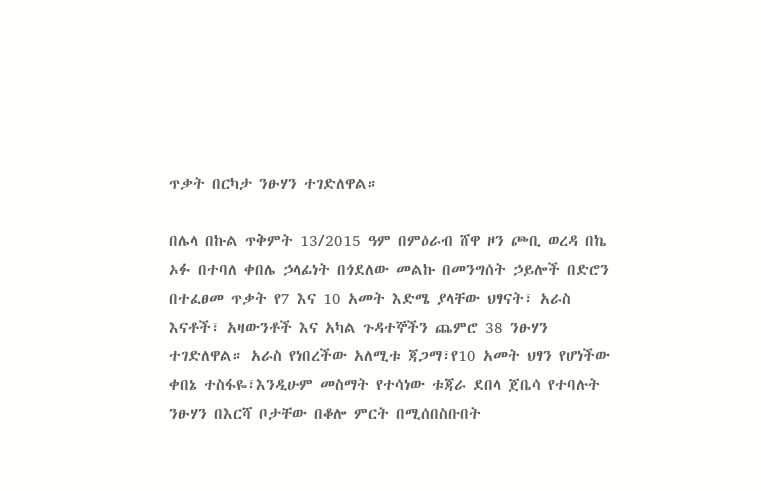ጥቃት በርካታ ንፁሃን ተገድለዋል።

በሌላ በኩል ጥቅምት 13/2015 ዓም በምዕራብ ሸዋ ዞን ጮቢ ወረዳ በኬ ኦፉ በተባለ ቀበሌ ኃላፊነት በጎደለው መልኩ በመንግሰት ኃይሎች በድሮን በተፈፀመ ጥቃት የ7 እና 10 አመት እድሜ ያላቸው ህፃናት፣ አራስ እናቶች፣ አዛውንቶች እና አካል ጉዳተኞችን ጨምሮ 38 ንፁሃን ተገድለዋል። አራስ የነበረችው አለሚቱ ጃጋማ፣የ10 አመት ህፃን የሆነችው ቀበኔ ተስፋዬ፣እንዲሁም መስማት የተሳነው ቱጃራ ደበላ ጀቤሳ የተባሉት ንፁሃን በእርሻ ቦታቸው በቆሎ ምርት በሚሰበስቡበት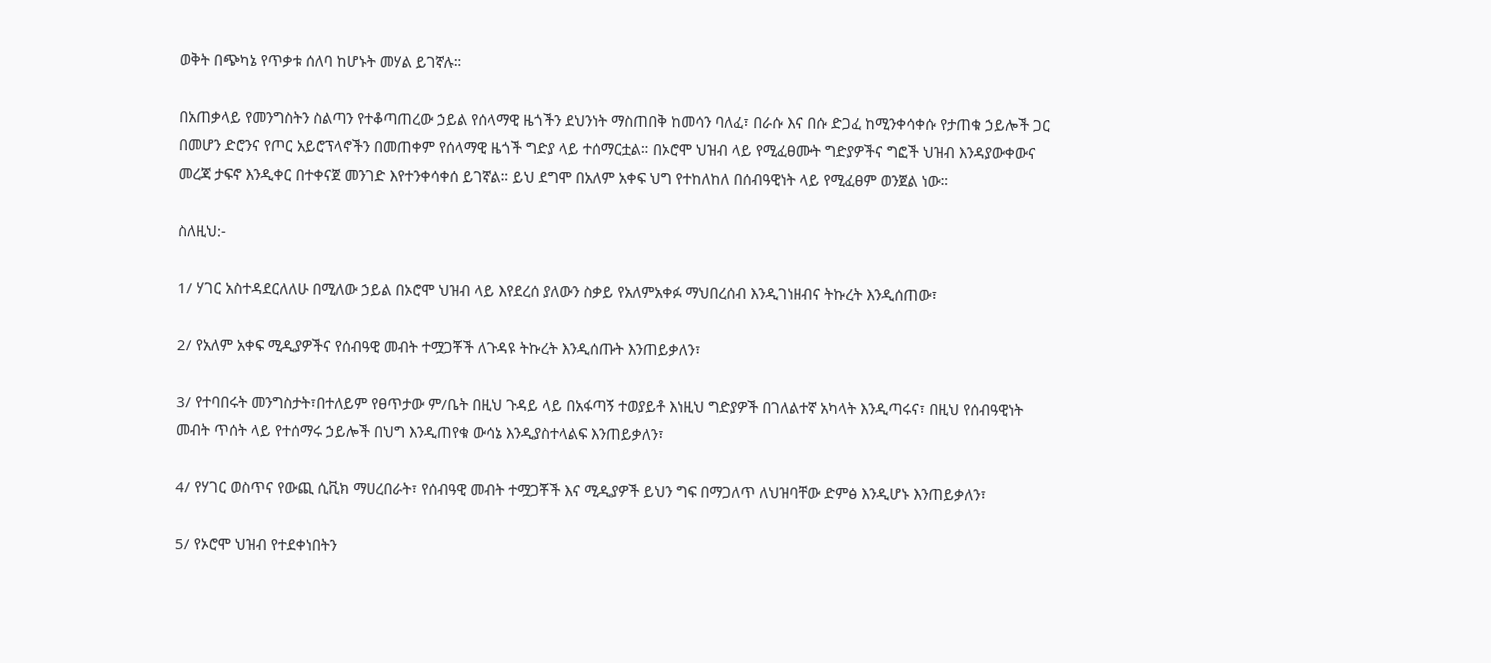ወቅት በጭካኔ የጥቃቱ ሰለባ ከሆኑት መሃል ይገኛሉ።

በአጠቃላይ የመንግስትን ስልጣን የተቆጣጠረው ኃይል የሰላማዊ ዜጎችን ደህንነት ማስጠበቅ ከመሳን ባለፈ፣ በራሱ እና በሱ ድጋፈ ከሚንቀሳቀሱ የታጠቁ ኃይሎች ጋር በመሆን ድሮንና የጦር አይሮፕላኖችን በመጠቀም የሰላማዊ ዜጎች ግድያ ላይ ተሰማርቷል። በኦሮሞ ህዝብ ላይ የሚፈፀሙት ግድያዎችና ግፎች ህዝብ እንዳያውቀውና መረጃ ታፍኖ እንዲቀር በተቀናጀ መንገድ እየተንቀሳቀሰ ይገኛል። ይህ ደግሞ በአለም አቀፍ ህግ የተከለከለ በሰብዓዊነት ላይ የሚፈፀም ወንጀል ነው።

ስለዚህ:-

1/ ሃገር አስተዳደርለለሁ በሚለው ኃይል በኦሮሞ ህዝብ ላይ እየደረሰ ያለውን ስቃይ የአለምአቀፉ ማህበረሰብ እንዲገነዘብና ትኩረት እንዲሰጠው፣

2/ የአለም አቀፍ ሚዲያዎችና የሰብዓዊ መብት ተሟጋቾች ለጉዳዩ ትኩረት እንዲሰጡት እንጠይቃለን፣

3/ የተባበሩት መንግስታት፣በተለይም የፀጥታው ም/ቤት በዚህ ጉዳይ ላይ በአፋጣኝ ተወያይቶ እነዚህ ግድያዎች በገለልተኛ አካላት እንዲጣሩና፣ በዚህ የሰብዓዊነት መብት ጥሰት ላይ የተሰማሩ ኃይሎች በህግ እንዲጠየቁ ውሳኔ እንዲያስተላልፍ እንጠይቃለን፣

4/ የሃገር ወስጥና የውጪ ሲቪክ ማሀረበራት፣ የሰብዓዊ መብት ተሟጋቾች እና ሚዲያዎች ይህን ግፍ በማጋለጥ ለህዝባቸው ድምፅ እንዲሆኑ እንጠይቃለን፣

5/ የኦሮሞ ህዝብ የተደቀነበትን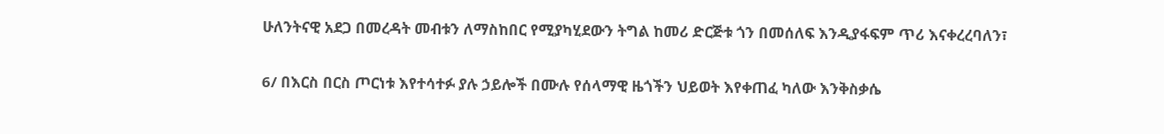ሁለንትናዊ አደጋ በመረዳት መብቱን ለማስከበር የሚያካሂደውን ትግል ከመሪ ድርጅቱ ጎን በመሰለፍ እንዲያፋፍም ጥሪ እናቀረረባለን፣

6/ በእርስ በርስ ጦርነቱ እየተሳተፉ ያሉ ኃይሎች በሙሉ የሰላማዊ ዜጎችን ህይወት እየቀጠፈ ካለው እንቅስቃሴ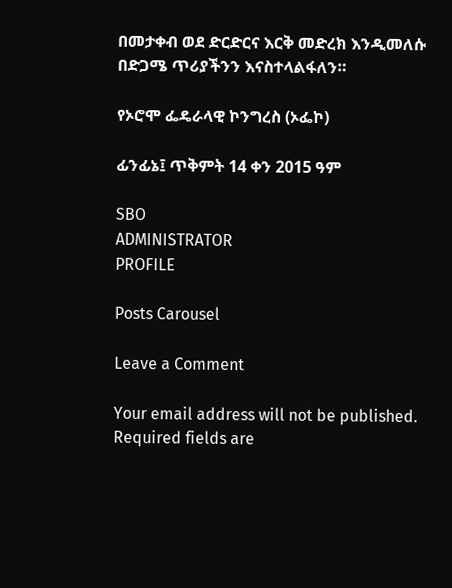በመታቀብ ወደ ድርድርና እርቅ መድረክ እንዲመለሱ በድጋሜ ጥሪያችንን እናስተላልፋለን።

የኦሮሞ ፌዴራላዊ ኮንግረስ (ኦፌኮ)

ፊንፊኔ፤ ጥቅምት 14 ቀን 2015 ዓም

SBO
ADMINISTRATOR
PROFILE

Posts Carousel

Leave a Comment

Your email address will not be published. Required fields are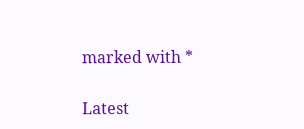marked with *

Latest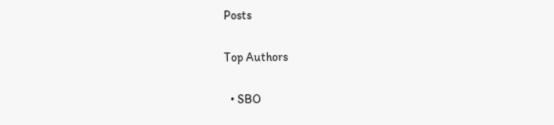Posts

Top Authors

  • SBO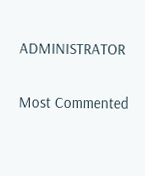ADMINISTRATOR

Most Commented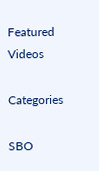Featured Videos

Categories

SBO